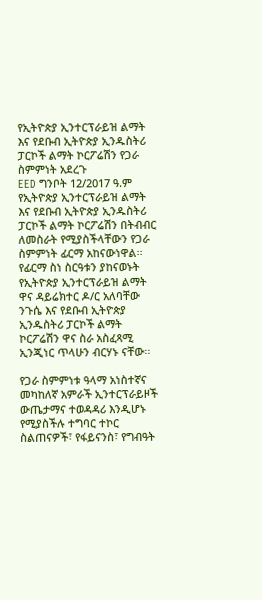የኢትዮጵያ ኢንተርፕራይዝ ልማት እና የደቡብ ኢትዮጵያ ኢንዱስትሪ ፓርኮች ልማት ኮርፖሬሽን የጋራ ስምምነት አደረጉ
EED ግንቦት 12/2017 ዓ.ም
የኢትዮጵያ ኢንተርፕራይዝ ልማት እና የደቡብ ኢትዮጵያ ኢንዱስትሪ ፓርኮች ልማት ኮርፖሬሽን በትብብር ለመስራት የሚያስችላቸውን የጋራ ስምምነት ፊርማ አከናውነዋል፡፡
የፊርማ ስነ ስርዓቱን ያከናወኑት የኢትዮጵያ ኢንተርፕራይዝ ልማት ዋና ዳይሬክተር ዶ/ር አለባቸው ንጉሴ እና የደቡብ ኢትዮጵያ ኢንዱስትሪ ፓርኮች ልማት ኮርፖሬሽን ዋና ስራ አስፈጻሚ ኢንጂነር ጥላሁን ብርሃኑ ናቸው፡፡

የጋራ ስምምነቱ ዓላማ አነስተኛና መካከለኛ አምራች ኢንተርፕራይዞች ውጤታማና ተወዳዳሪ እንዲሆኑ የሚያስችሉ ተግባር ተኮር ስልጠናዎች፣ የፋይናንስ፣ የግብዓት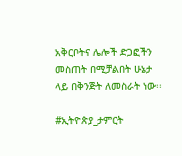አቅርቦትና ሌሎች ድጋፎችን መስጠት በሚቻልበት ሁኔታ ላይ በቅንጅት ለመስራት ነው፡፡

#ኢትዮጵያ_ታምርት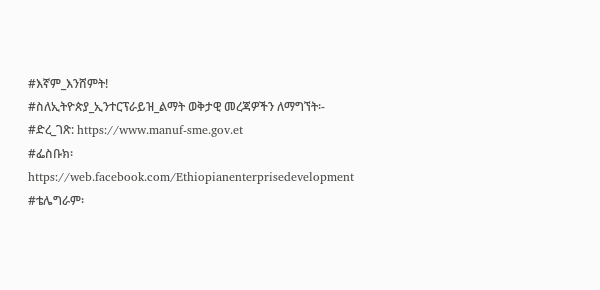#እኛም_እንሸምት!
#ስለኢትዮጵያ_ኢንተርፕራይዝ_ልማት ወቅታዊ መረጃዎችን ለማግኘት፡-
#ድረ_ገጽ: https://www.manuf-sme.gov.et
#ፌስቡክ፡ https://web.facebook.com/Ethiopianenterprisedevelopment
#ቴሌግራም፡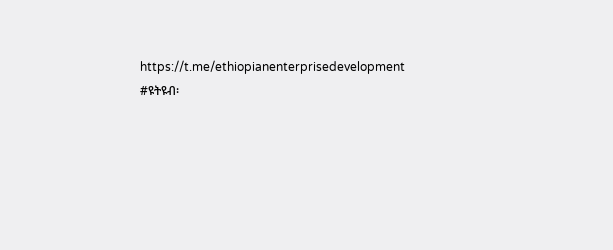https://t.me/ethiopianenterprisedevelopment
#ዩትዩብ፡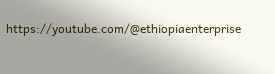https://youtube.com/@ethiopiaenterprise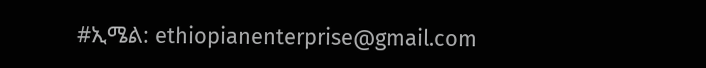#ኢሜል: ethiopianenterprise@gmail.com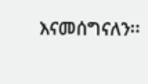እናመሰግናለን፡፡